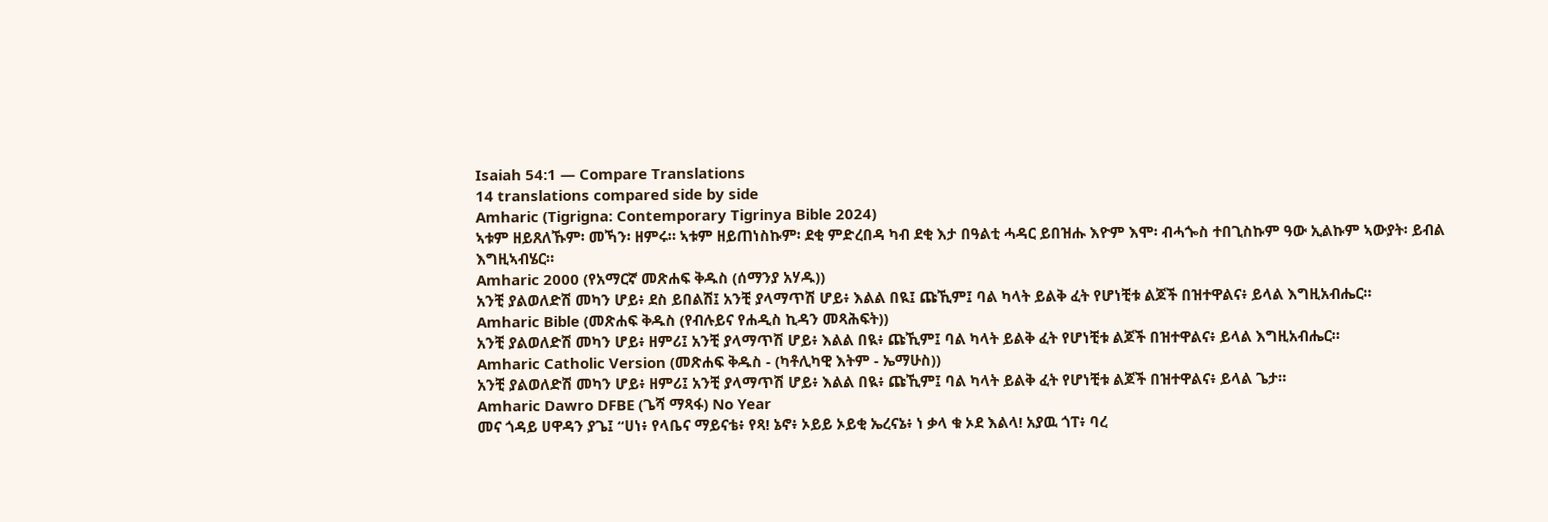Isaiah 54:1 — Compare Translations
14 translations compared side by side
Amharic (Tigrigna: Contemporary Tigrinya Bible 2024)
ኣቱም ዘይጸለኹም፡ መኻን፡ ዘምሩ። ኣቱም ዘይጠነስኩም፡ ደቂ ምድረበዳ ካብ ደቂ እታ በዓልቲ ሓዳር ይበዝሑ እዮም እሞ፡ ብሓጐስ ተበጊስኩም ዓው ኢልኩም ኣውያት፡ ይብል እግዚኣብሄር።
Amharic 2000 (የአማርኛ መጽሐፍ ቅዱስ (ሰማንያ አሃዱ))
አንቺ ያልወለድሽ መካን ሆይ፥ ደስ ይበልሽ፤ አንቺ ያላማጥሽ ሆይ፥ እልል በዪ፤ ጩኺም፤ ባል ካላት ይልቅ ፈት የሆነቺቱ ልጆች በዝተዋልና፥ ይላል እግዚአብሔር።
Amharic Bible (መጽሐፍ ቅዱስ (የብሉይና የሐዲስ ኪዳን መጻሕፍት))
አንቺ ያልወለድሽ መካን ሆይ፥ ዘምሪ፤ አንቺ ያላማጥሽ ሆይ፥ እልል በዪ፥ ጩኺም፤ ባል ካላት ይልቅ ፈት የሆነቺቱ ልጆች በዝተዋልና፥ ይላል እግዚአብሔር።
Amharic Catholic Version (መጽሐፍ ቅዱስ - (ካቶሊካዊ እትም - ኤማሁስ))
አንቺ ያልወለድሽ መካን ሆይ፥ ዘምሪ፤ አንቺ ያላማጥሽ ሆይ፥ እልል በዪ፥ ጩኺም፤ ባል ካላት ይልቅ ፈት የሆነቺቱ ልጆች በዝተዋልና፥ ይላል ጌታ።
Amharic Dawro DFBE (ጌሻ ማጻፋ) No Year
መና ጎዳይ ሀዋዳን ያጌ፤ “ሀነ፥ የላቤና ማይናቴ፥ የጻ! ኔኖ፥ ኦይይ ኦይቂ ኤረናኔ፥ ነ ቃላ ቁ ኦደ እልላ! አያዉ ጎፐ፥ ባረ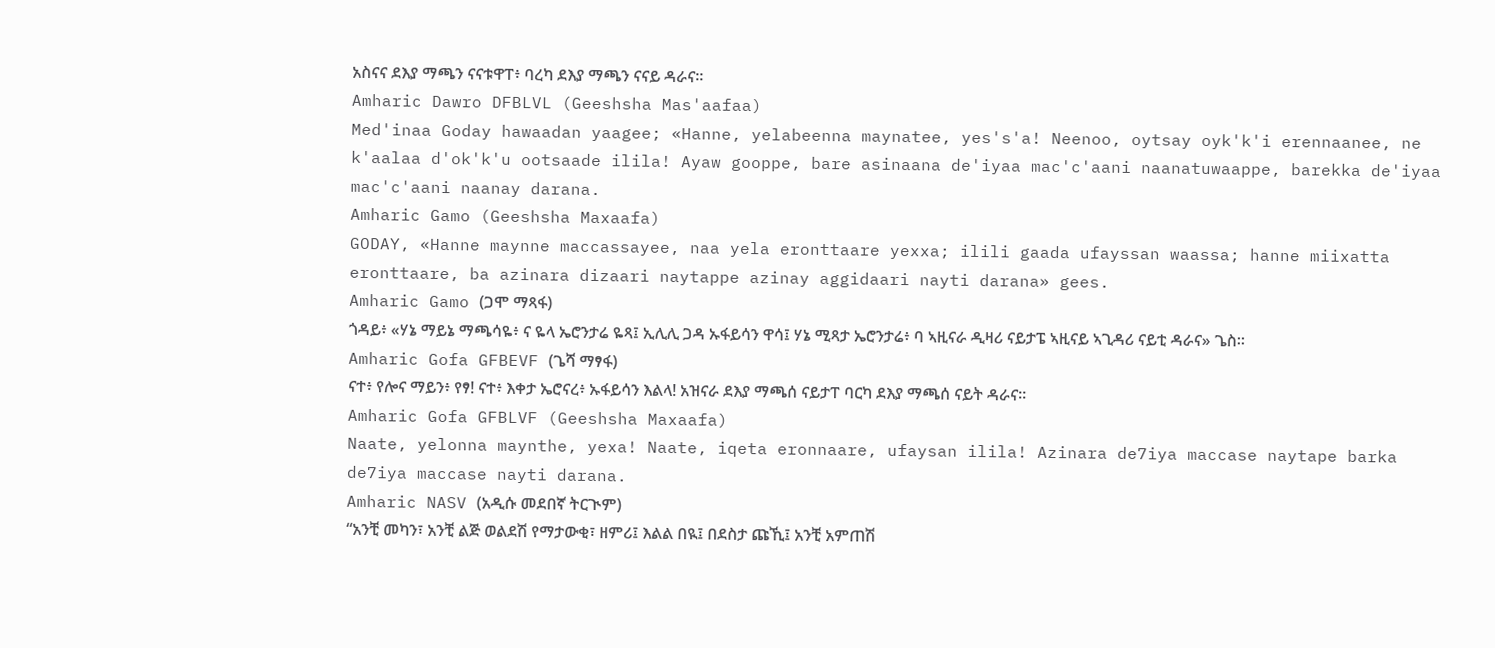አስናና ደእያ ማጫን ናናቱዋፐ፥ ባረካ ደእያ ማጫን ናናይ ዳራና።
Amharic Dawro DFBLVL (Geeshsha Mas'aafaa)
Med'inaa Goday hawaadan yaagee; «Hanne, yelabeenna maynatee, yes's'a! Neenoo, oytsay oyk'k'i erennaanee, ne k'aalaa d'ok'k'u ootsaade ilila! Ayaw gooppe, bare asinaana de'iyaa mac'c'aani naanatuwaappe, barekka de'iyaa mac'c'aani naanay darana.
Amharic Gamo (Geeshsha Maxaafa)
GODAY, «Hanne maynne maccassayee, naa yela eronttaare yexxa; ilili gaada ufayssan waassa; hanne miixatta eronttaare, ba azinara dizaari naytappe azinay aggidaari nayti darana» gees.
Amharic Gamo (ጋሞ ማጻፋ)
ጎዳይ፥ «ሃኔ ማይኔ ማጫሳዬ፥ ና ዬላ ኤሮንታሬ ዬጻ፤ ኢሊሊ ጋዳ ኡፋይሳን ዋሳ፤ ሃኔ ሚጻታ ኤሮንታሬ፥ ባ ኣዚናራ ዲዛሪ ናይታፔ ኣዚናይ ኣጊዳሪ ናይቲ ዳራና» ጌስ።
Amharic Gofa GFBEVF (ጌሻ ማፃፋ)
ናተ፥ የሎና ማይን፥ የፃ! ናተ፥ እቀታ ኤሮናረ፥ ኡፋይሳን እልላ! አዝናራ ደእያ ማጫሰ ናይታፐ ባርካ ደእያ ማጫሰ ናይት ዳራና።
Amharic Gofa GFBLVF (Geeshsha Maxaafa)
Naate, yelonna maynthe, yexa! Naate, iqeta eronnaare, ufaysan ilila! Azinara de7iya maccase naytape barka de7iya maccase nayti darana.
Amharic NASV (አዲሱ መደበኛ ትርጒም)
“አንቺ መካን፣ አንቺ ልጅ ወልደሽ የማታውቂ፣ ዘምሪ፤ እልል በዪ፤ በደስታ ጩኺ፤ አንቺ አምጠሽ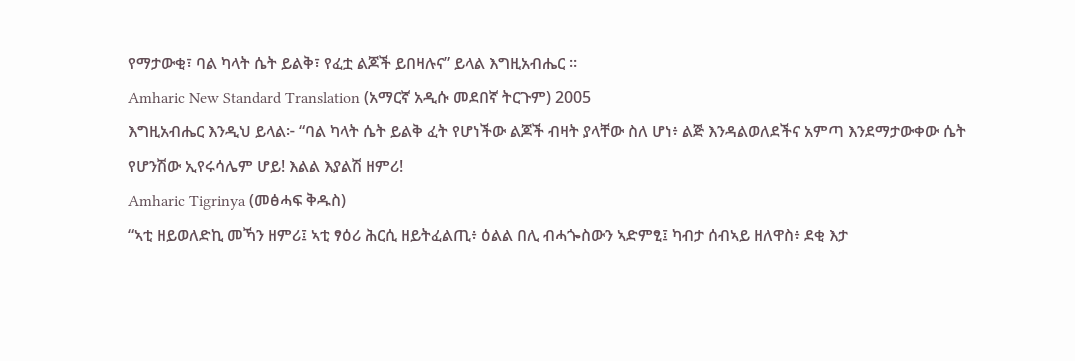የማታውቂ፣ ባል ካላት ሴት ይልቅ፣ የፈቷ ልጆች ይበዛሉና” ይላል እግዚአብሔር ።
Amharic New Standard Translation (አማርኛ አዲሱ መደበኛ ትርጉም) 2005
እግዚአብሔር እንዲህ ይላል፦ “ባል ካላት ሴት ይልቅ ፈት የሆነችው ልጆች ብዛት ያላቸው ስለ ሆነ፥ ልጅ እንዳልወለደችና አምጣ እንደማታውቀው ሴት የሆንሽው ኢየሩሳሌም ሆይ! እልል እያልሽ ዘምሪ!
Amharic Tigrinya (መፅሓፍ ቅዱስ)
“ኣቲ ዘይወለድኪ መኻን ዘምሪ፤ ኣቲ ፃዕሪ ሕርሲ ዘይትፈልጢ፥ ዕልል በሊ ብሓጐስውን ኣድምፂ፤ ካብታ ሰብኣይ ዘለዋስ፥ ደቂ እታ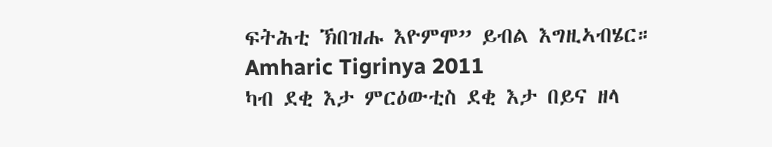ፍትሕቲ ኽበዝሑ እዮምሞ” ይብል እግዚኣብሄር።
Amharic Tigrinya 2011
ካብ ደቂ እታ ምርዕውቲስ ደቂ እታ በይና ዘላ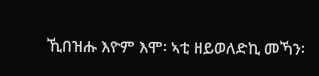ኺበዝሑ እዮም እሞ፡ ኣቲ ዘይወለድኪ መኻን፡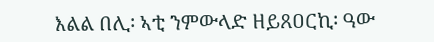እልል በሊ፡ ኣቲ ንምውላድ ዘይጸዐርኪ፡ ዓው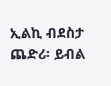ኢልኪ ብደስታ ጨድሪ፡ ይብል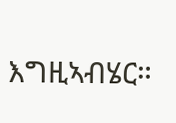እግዚኣብሄር።